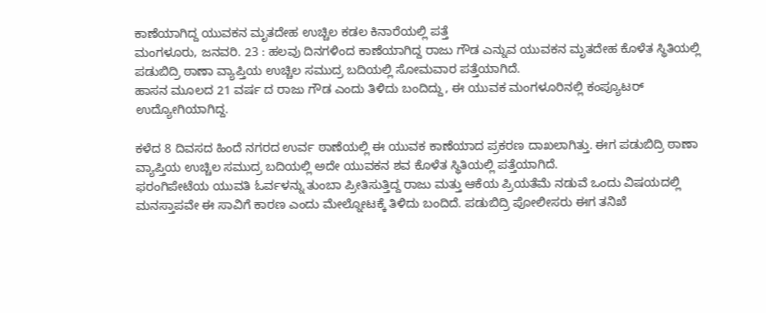ಕಾಣೆಯಾಗಿದ್ದ ಯುವಕನ ಮೃತದೇಹ ಉಚ್ಚಿಲ ಕಡಲ ಕಿನಾರೆಯಲ್ಲಿ ಪತ್ತೆ
ಮಂಗಳೂರು, ಜನವರಿ. 23 : ಹಲವು ದಿನಗಳಿಂದ ಕಾಣೆಯಾಗಿದ್ದ ರಾಜು ಗೌಡ ಎನ್ನುವ ಯುವಕನ ಮೃತದೇಹ ಕೊಳೆತ ಸ್ಥಿತಿಯಲ್ಲಿ ಪಡುಬಿದ್ರಿ ಠಾಣಾ ವ್ಯಾಪ್ತಿಯ ಉಚ್ಚಿಲ ಸಮುದ್ರ ಬದಿಯಲ್ಲಿ ಸೋಮವಾರ ಪತ್ತೆಯಾಗಿದೆ.
ಹಾಸನ ಮೂಲದ 21 ವರ್ಷ ದ ರಾಜು ಗೌಡ ಎಂದು ತಿಳಿದು ಬಂದಿದ್ದು, ಈ ಯುವಕ ಮಂಗಳೂರಿನಲ್ಲಿ ಕಂಪ್ಯೂಟರ್ ಉದ್ಯೋಗಿಯಾಗಿದ್ದ.

ಕಳೆದ 8 ದಿವಸದ ಹಿಂದೆ ನಗರದ ಉರ್ವ ಠಾಣೆಯಲ್ಲಿ ಈ ಯುವಕ ಕಾಣೆಯಾದ ಪ್ರಕರಣ ದಾಖಲಾಗಿತ್ತು. ಈಗ ಪಡುಬಿದ್ರಿ ಠಾಣಾ ವ್ಯಾಪ್ತಿಯ ಉಚ್ಚಿಲ ಸಮುದ್ರ ಬದಿಯಲ್ಲಿ ಅದೇ ಯುವಕನ ಶವ ಕೊಳೆತ ಸ್ಥಿತಿಯಲ್ಲಿ ಪತ್ತೆಯಾಗಿದೆ.
ಫರಂಗಿಪೇಟೆಯ ಯುವತಿ ಓರ್ವಳನ್ನು ತುಂಬಾ ಪ್ರೀತಿಸುತ್ತಿದ್ದ ರಾಜು ಮತ್ತು ಆಕೆಯ ಪ್ರಿಯತೆಮೆ ನಡುವೆ ಒಂದು ವಿಷಯದಲ್ಲಿ ಮನಸ್ತಾಪವೇ ಈ ಸಾವಿಗೆ ಕಾರಣ ಎಂದು ಮೇಲ್ನೋಟಕ್ಕೆ ತಿಳಿದು ಬಂದಿದೆ. ಪಡುಬಿದ್ರಿ ಪೋಲೀಸರು ಈಗ ತನಿಖೆ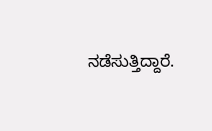ನಡೆಸುತ್ತಿದ್ದಾರೆ.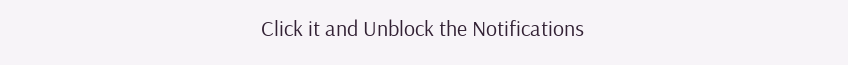Click it and Unblock the Notifications